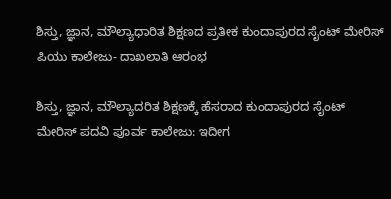ಶಿಸ್ತು, ಜ್ಞಾನ, ಮೌಲ್ಯಾಧಾರಿತ ಶಿಕ್ಷಣದ ಪ್ರತೀಕ ಕುಂದಾಪುರದ ಸೈಂಟ್ ಮೇರಿಸ್ ಪಿಯು ಕಾಲೇಜು- ದಾಖಲಾತಿ ಆರಂಭ

ಶಿಸ್ತು, ಜ್ಞಾನ, ಮೌಲ್ಯಾದರಿತ ಶಿಕ್ಷಣಕ್ಕೆ ಹೆಸರಾದ ಕುಂದಾಪುರದ ಸೈಂಟ್ ಮೇರಿಸ್ ಪದವಿ ಪೂರ್ವ ಕಾಲೇಜು: ಇದೀಗ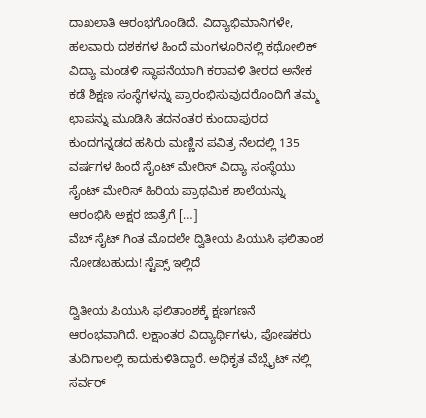ದಾಖಲಾತಿ ಆರಂಭಗೊಂಡಿದೆ. ವಿದ್ಯಾಭಿಮಾನಿಗಳೇ, ಹಲವಾರು ದಶಕಗಳ ಹಿಂದೆ ಮಂಗಳೂರಿನಲ್ಲಿ ಕಥೋಲಿಕ್ ವಿದ್ಯಾ ಮಂಡಳಿ ಸ್ಥಾಪನೆಯಾಗಿ ಕರಾವಳಿ ತೀರದ ಅನೇಕ ಕಡೆ ಶಿಕ್ಷಣ ಸಂಸ್ಥೆಗಳನ್ನು ಪ್ರಾರಂಭಿಸುವುದರೊಂದಿಗೆ ತಮ್ಮ ಛಾಪನ್ನು ಮೂಡಿಸಿ ತದನಂತರ ಕುಂದಾಪುರದ ಕುಂದಗನ್ನಡದ ಹಸಿರು ಮಣ್ಣಿನ ಪವಿತ್ರ ನೆಲದಲ್ಲಿ 135 ವರ್ಷಗಳ ಹಿಂದೆ ಸೈಂಟ್ ಮೇರಿಸ್ ವಿದ್ಯಾ ಸಂಸ್ಥೆಯು ಸೈಂಟ್ ಮೇರಿಸ್ ಹಿರಿಯ ಪ್ರಾಥಮಿಕ ಶಾಲೆಯನ್ನು ಆರಂಭಿಸಿ ಅಕ್ಷರ ಜಾತ್ರೆಗೆ […]
ವೆಬ್ ಸೈಟ್ ಗಿಂತ ಮೊದಲೇ ದ್ವಿತೀಯ ಪಿಯುಸಿ ಫಲಿತಾಂಶ ನೋಡಬಹುದು! ಸ್ಟೆಪ್ಸ್ ಇಲ್ಲಿದೆ

ದ್ವಿತೀಯ ಪಿಯುಸಿ ಫಲಿತಾಂಶಕ್ಕೆ ಕ್ಷಣಗಣನೆ ಆರಂಭವಾಗಿದೆ. ಲಕ್ಷಾಂತರ ವಿದ್ಯಾರ್ಥಿಗಳು, ಪೋಷಕರು ತುದಿಗಾಲಲ್ಲಿ ಕಾದುಕುಳಿತಿದ್ದಾರೆ. ಅಧಿಕೃತ ವೆಬ್ಸೈಟ್ ನಲ್ಲಿ ಸರ್ವರ್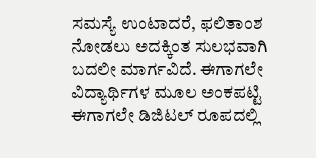ಸಮಸ್ಯೆ ಉಂಟಾದರೆ, ಫಲಿತಾಂಶ ನೋಡಲು ಅದಕ್ಕಿಂತ ಸುಲಭವಾಗಿ ಬದಲೀ ಮಾರ್ಗವಿದೆ. ಈಗಾಗಲೇ ವಿದ್ಯಾರ್ಥಿಗಳ ಮೂಲ ಅಂಕಪಟ್ಟಿ ಈಗಾಗಲೇ ಡಿಜಿಟಲ್ ರೂಪದಲ್ಲಿ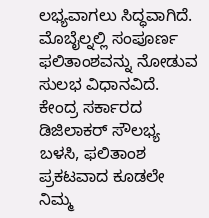ಲಭ್ಯವಾಗಲು ಸಿದ್ಧವಾಗಿದೆ. ಮೊಬೈಲ್ನಲ್ಲಿ ಸಂಪೂರ್ಣ ಫಲಿತಾಂಶವನ್ನು ನೋಡುವ ಸುಲಭ ವಿಧಾನವಿದೆ. ಕೇಂದ್ರ ಸರ್ಕಾರದ ಡಿಜಿಲಾಕರ್ ಸೌಲಭ್ಯ ಬಳಸಿ, ಫಲಿತಾಂಶ ಪ್ರಕಟವಾದ ಕೂಡಲೇ ನಿಮ್ಮ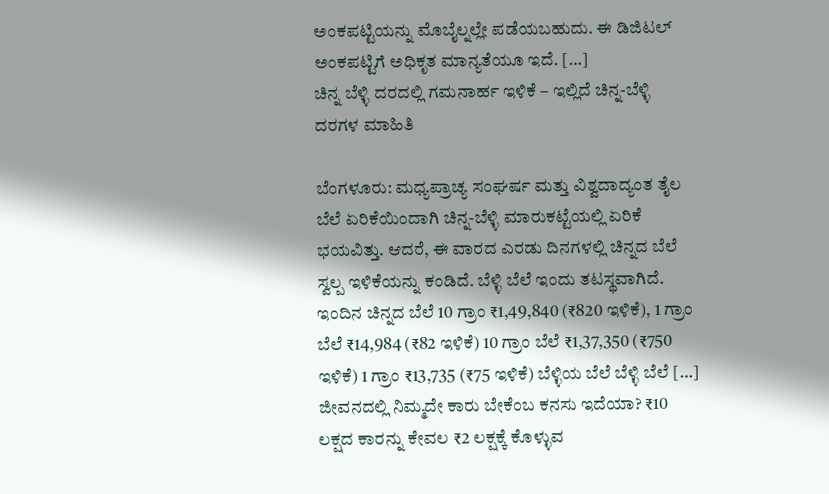ಅಂಕಪಟ್ಟಿಯನ್ನು ಮೊಬೈಲ್ನಲ್ಲೇ ಪಡೆಯಬಹುದು. ಈ ಡಿಜಿಟಲ್ ಅಂಕಪಟ್ಟಿಗೆ ಅಧಿಕೃತ ಮಾನ್ಯತೆಯೂ ಇದೆ. […]
ಚಿನ್ನ ಬೆಳ್ಳಿ ದರದಲ್ಲಿ ಗಮನಾರ್ಹ ಇಳಿಕೆ – ಇಲ್ಲಿದೆ ಚಿನ್ನ-ಬೆಳ್ಳಿ ದರಗಳ ಮಾಹಿತಿ

ಬೆಂಗಳೂರು: ಮಧ್ಯಪ್ರಾಚ್ಯ ಸಂಘರ್ಷ ಮತ್ತು ವಿಶ್ವದಾದ್ಯಂತ ತೈಲ ಬೆಲೆ ಏರಿಕೆಯಿಂದಾಗಿ ಚಿನ್ನ-ಬೆಳ್ಳಿ ಮಾರುಕಟ್ಟೆಯಲ್ಲಿ ಏರಿಕೆ ಭಯವಿತ್ತು. ಆದರೆ, ಈ ವಾರದ ಎರಡು ದಿನಗಳಲ್ಲಿ ಚಿನ್ನದ ಬೆಲೆ ಸ್ವಲ್ಪ ಇಳಿಕೆಯನ್ನು ಕಂಡಿದೆ. ಬೆಳ್ಳಿ ಬೆಲೆ ಇಂದು ತಟಸ್ಥವಾಗಿದೆ. ಇಂದಿನ ಚಿನ್ನದ ಬೆಲೆ 10 ಗ್ರಾಂ ₹1,49,840 (₹820 ಇಳಿಕೆ), 1 ಗ್ರಾಂ ಬೆಲೆ ₹14,984 (₹82 ಇಳಿಕೆ) 10 ಗ್ರಾಂ ಬೆಲೆ ₹1,37,350 (₹750 ಇಳಿಕೆ) 1 ಗ್ರಾಂ ₹13,735 (₹75 ಇಳಿಕೆ) ಬೆಳ್ಳಿಯ ಬೆಲೆ ಬೆಳ್ಳಿ ಬೆಲೆ […]
ಜೀವನದಲ್ಲಿ ನಿಮ್ಮದೇ ಕಾರು ಬೇಕೆಂಬ ಕನಸು ಇದೆಯಾ? ₹10 ಲಕ್ಷದ ಕಾರನ್ನು ಕೇವಲ ₹2 ಲಕ್ಷಕ್ಕೆ ಕೊಳ್ಳುವ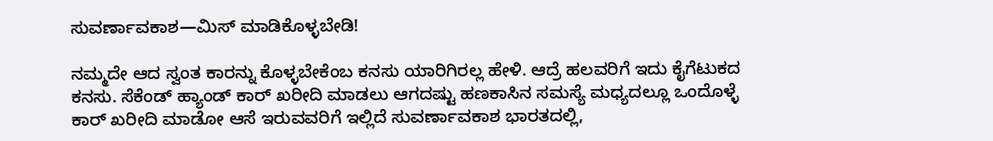ಸುವರ್ಣಾವಕಾಶ—ಮಿಸ್ ಮಾಡಿಕೊಳ್ಳಬೇಡಿ!

ನಮ್ಮದೇ ಆದ ಸ್ವಂತ ಕಾರನ್ನು ಕೊಳ್ಳಬೇಕೆಂಬ ಕನಸು ಯಾರಿಗಿರಲ್ಲ ಹೇಳಿ. ಆದ್ರೆ ಹಲವರಿಗೆ ಇದು ಕೈಗೆಟುಕದ ಕನಸು. ಸೆಕೆಂಡ್ ಹ್ಯಾಂಡ್ ಕಾರ್ ಖರೀದಿ ಮಾಡಲು ಆಗದಷ್ಟು ಹಣಕಾಸಿನ ಸಮಸ್ಯೆ ಮಧ್ಯದಲ್ಲೂ ಒಂದೊಳ್ಳೆ ಕಾರ್ ಖರೀದಿ ಮಾಡೋ ಆಸೆ ಇರುವವರಿಗೆ ಇಲ್ಲಿದೆ ಸುವರ್ಣಾವಕಾಶ ಭಾರತದಲ್ಲಿ,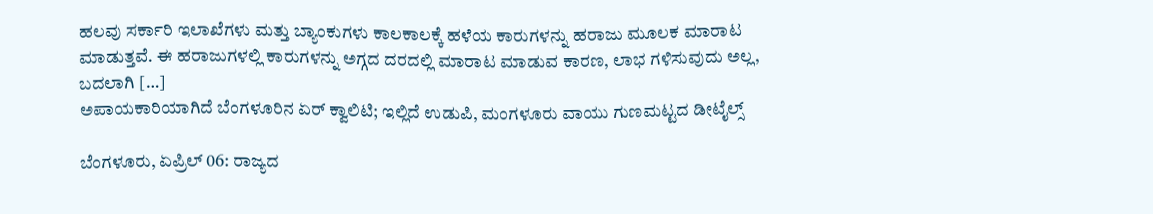ಹಲವು ಸರ್ಕಾರಿ ಇಲಾಖೆಗಳು ಮತ್ತು ಬ್ಯಾಂಕುಗಳು ಕಾಲಕಾಲಕ್ಕೆ ಹಳೆಯ ಕಾರುಗಳನ್ನು ಹರಾಜು ಮೂಲಕ ಮಾರಾಟ ಮಾಡುತ್ತವೆ. ಈ ಹರಾಜುಗಳಲ್ಲಿ ಕಾರುಗಳನ್ನು ಅಗ್ಗದ ದರದಲ್ಲಿ ಮಾರಾಟ ಮಾಡುವ ಕಾರಣ, ಲಾಭ ಗಳಿಸುವುದು ಅಲ್ಲ, ಬದಲಾಗಿ […]
ಅಪಾಯಕಾರಿಯಾಗಿದೆ ಬೆಂಗಳೂರಿನ ಏರ್ ಕ್ವಾಲಿಟಿ; ಇಲ್ಲಿದೆ ಉಡುಪಿ, ಮಂಗಳೂರು ವಾಯು ಗುಣಮಟ್ಟದ ಡೀಟೈಲ್ಸ್

ಬೆಂಗಳೂರು, ಏಪ್ರಿಲ್ 06: ರಾಜ್ಯದ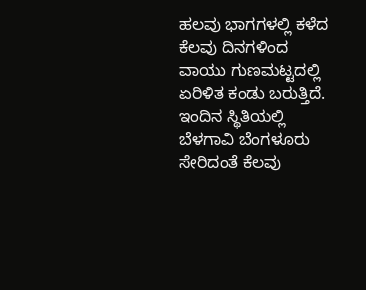ಹಲವು ಭಾಗಗಳಲ್ಲಿ ಕಳೆದ ಕೆಲವು ದಿನಗಳಿಂದ ವಾಯು ಗುಣಮಟ್ಟದಲ್ಲಿ ಏರಿಳಿತ ಕಂಡು ಬರುತ್ತಿದೆ. ಇಂದಿನ ಸ್ಥಿತಿಯಲ್ಲಿ ಬೆಳಗಾವಿ ಬೆಂಗಳೂರು ಸೇರಿದಂತೆ ಕೆಲವು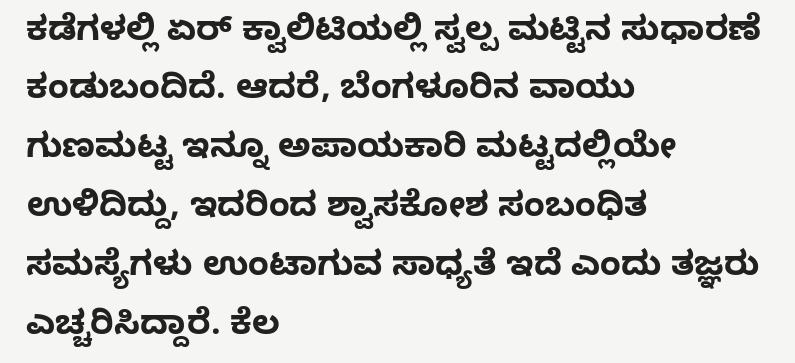ಕಡೆಗಳಲ್ಲಿ ಏರ್ ಕ್ವಾಲಿಟಿಯಲ್ಲಿ ಸ್ವಲ್ಪ ಮಟ್ಟಿನ ಸುಧಾರಣೆ ಕಂಡುಬಂದಿದೆ. ಆದರೆ, ಬೆಂಗಳೂರಿನ ವಾಯು ಗುಣಮಟ್ಟ ಇನ್ನೂ ಅಪಾಯಕಾರಿ ಮಟ್ಟದಲ್ಲಿಯೇ ಉಳಿದಿದ್ದು, ಇದರಿಂದ ಶ್ವಾಸಕೋಶ ಸಂಬಂಧಿತ ಸಮಸ್ಯೆಗಳು ಉಂಟಾಗುವ ಸಾಧ್ಯತೆ ಇದೆ ಎಂದು ತಜ್ಞರು ಎಚ್ಚರಿಸಿದ್ದಾರೆ. ಕೆಲ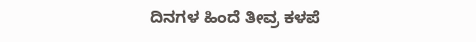ದಿನಗಳ ಹಿಂದೆ ತೀವ್ರ ಕಳಪೆ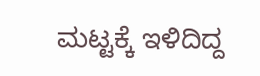ಮಟ್ಟಕ್ಕೆ ಇಳಿದಿದ್ದ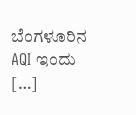ಬೆಂಗಳೂರಿನ AQI ಇಂದು […]